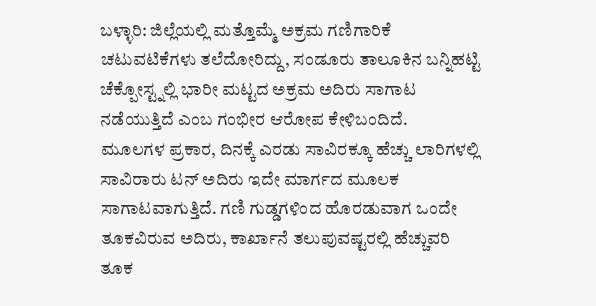ಬಳ್ಳಾರಿ: ಜಿಲ್ಲೆಯಲ್ಲಿ ಮತ್ತೊಮ್ಮೆ ಅಕ್ರಮ ಗಣಿಗಾರಿಕೆ ಚಟುವಟಿಕೆಗಳು ತಲೆದೋರಿದ್ದು, ಸಂಡೂರು ತಾಲೂಕಿನ ಬನ್ನಿಹಟ್ಟಿ ಚೆಕ್ಪೋಸ್ಟ್ನಲ್ಲಿ ಭಾರೀ ಮಟ್ಟದ ಅಕ್ರಮ ಅದಿರು ಸಾಗಾಟ ನಡೆಯುತ್ತಿದೆ ಎಂಬ ಗಂಭೀರ ಆರೋಪ ಕೇಳಿಬಂದಿದೆ.
ಮೂಲಗಳ ಪ್ರಕಾರ, ದಿನಕ್ಕೆ ಎರಡು ಸಾವಿರಕ್ಕೂ ಹೆಚ್ಚು ಲಾರಿಗಳಲ್ಲಿ ಸಾವಿರಾರು ಟನ್ ಅದಿರು ಇದೇ ಮಾರ್ಗದ ಮೂಲಕ ಸಾಗಾಟವಾಗುತ್ತಿದೆ. ಗಣಿ ಗುಡ್ಡಗಳಿಂದ ಹೊರಡುವಾಗ ಒಂದೇ ತೂಕವಿರುವ ಅದಿರು, ಕಾರ್ಖಾನೆ ತಲುಪುವಷ್ಟರಲ್ಲಿ ಹೆಚ್ಚುವರಿ ತೂಕ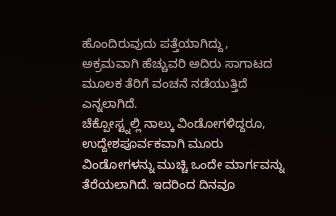ಹೊಂದಿರುವುದು ಪತ್ತೆಯಾಗಿದ್ದು, ಅಕ್ರಮವಾಗಿ ಹೆಚ್ಚುವರಿ ಅದಿರು ಸಾಗಾಟದ ಮೂಲಕ ತೆರಿಗೆ ವಂಚನೆ ನಡೆಯುತ್ತಿದೆ ಎನ್ನಲಾಗಿದೆ.
ಚೆಕ್ಪೋಸ್ಟ್ನಲ್ಲಿ ನಾಲ್ಕು ವಿಂಡೋಗಳಿದ್ದರೂ, ಉದ್ದೇಶಪೂರ್ವಕವಾಗಿ ಮೂರು ವಿಂಡೋಗಳನ್ನು ಮುಚ್ಚಿ ಒಂದೇ ಮಾರ್ಗವನ್ನು ತೆರೆಯಲಾಗಿದೆ. ಇದರಿಂದ ದಿನವೂ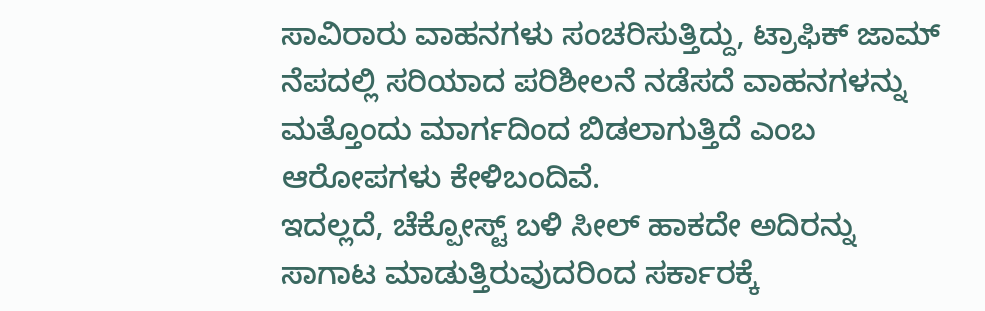ಸಾವಿರಾರು ವಾಹನಗಳು ಸಂಚರಿಸುತ್ತಿದ್ದು, ಟ್ರಾಫಿಕ್ ಜಾಮ್ ನೆಪದಲ್ಲಿ ಸರಿಯಾದ ಪರಿಶೀಲನೆ ನಡೆಸದೆ ವಾಹನಗಳನ್ನು ಮತ್ತೊಂದು ಮಾರ್ಗದಿಂದ ಬಿಡಲಾಗುತ್ತಿದೆ ಎಂಬ ಆರೋಪಗಳು ಕೇಳಿಬಂದಿವೆ.
ಇದಲ್ಲದೆ, ಚೆಕ್ಪೋಸ್ಟ್ ಬಳಿ ಸೀಲ್ ಹಾಕದೇ ಅದಿರನ್ನು ಸಾಗಾಟ ಮಾಡುತ್ತಿರುವುದರಿಂದ ಸರ್ಕಾರಕ್ಕೆ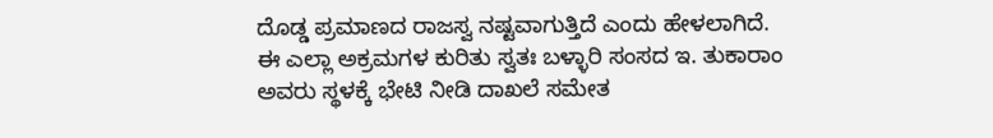ದೊಡ್ಡ ಪ್ರಮಾಣದ ರಾಜಸ್ವ ನಷ್ಟವಾಗುತ್ತಿದೆ ಎಂದು ಹೇಳಲಾಗಿದೆ.
ಈ ಎಲ್ಲಾ ಅಕ್ರಮಗಳ ಕುರಿತು ಸ್ವತಃ ಬಳ್ಳಾರಿ ಸಂಸದ ಇ. ತುಕಾರಾಂ ಅವರು ಸ್ಥಳಕ್ಕೆ ಭೇಟಿ ನೀಡಿ ದಾಖಲೆ ಸಮೇತ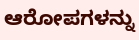ಆರೋಪಗಳನ್ನು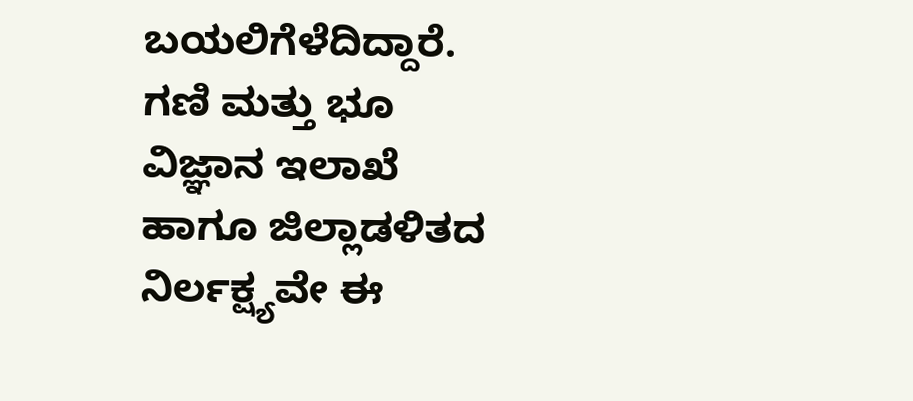ಬಯಲಿಗೆಳೆದಿದ್ದಾರೆ. ಗಣಿ ಮತ್ತು ಭೂ ವಿಜ್ಞಾನ ಇಲಾಖೆ ಹಾಗೂ ಜಿಲ್ಲಾಡಳಿತದ ನಿರ್ಲಕ್ಷ್ಯವೇ ಈ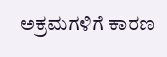ಅಕ್ರಮಗಳಿಗೆ ಕಾರಣ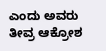ಎಂದು ಅವರು ತೀವ್ರ ಆಕ್ರೋಶ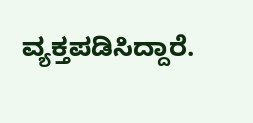ವ್ಯಕ್ತಪಡಿಸಿದ್ದಾರೆ.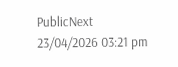PublicNext
23/04/2026 03:21 pm